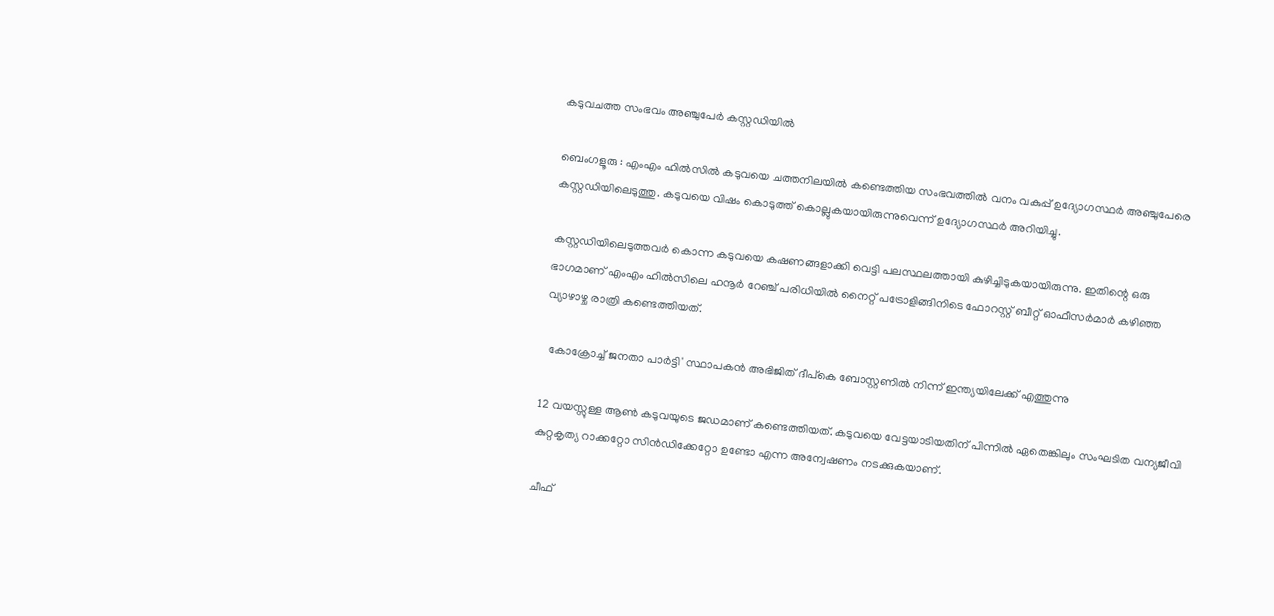കടുവചത്ത സംഭവം അഞ്ചുപേർ കസ്റ്റഡിയിൽ

ബെംഗളൂരു : എംഎം ഹിൽസിൽ കടുവയെ ചത്തനിലയിൽ കണ്ടെത്തിയ സംഭവത്തിൽ വനം വകുപ്പ് ഉദ്യോഗസ്ഥർ അഞ്ചുപേരെ കസ്റ്റഡിയിലെടുത്തു. കടുവയെ വിഷം കൊടുത്ത് കൊല്ലുകയായിരുന്നുവെന്ന് ഉദ്യോഗസ്ഥർ അറിയിച്ചു.

കസ്റ്റഡിയിലെടുത്തവർ കൊന്ന കടുവയെ കഷണങ്ങളാക്കി വെട്ടി പലസ്ഥലത്തായി കുഴിച്ചിടുകയായിരുന്നു. ഇതിന്റെ ഒരു ഭാഗമാണ് എംഎം ഹിൽസിലെ ഹനൂർ റേഞ്ച് പരിധിയിൽ നൈറ്റ് പട്രോളിങ്ങിനിടെ ഫോറസ്റ്റ് ബീറ്റ് ഓഫീസർമാർ കഴിഞ്ഞ വ്യാഴാഴ്ച രാത്രി കണ്ടെത്തിയത്.

  കോക്രോച്ച് ജനതാ പാർട്ടി' സ്ഥാപകൻ അഭിജിത് ദീപ്കെ ബോസ്റ്റണിൽ നിന്ന് ഇന്ത്യയിലേക്ക് എത്തുന്നു

12 വയസ്സുള്ള ആൺ കടുവയുടെ ജഡമാണ് കണ്ടെത്തിയത്. കടുവയെ വേട്ടയാടിയതിന് പിന്നിൽ ഏതെങ്കിലും സംഘടിത വന്യജീവി കുറ്റകൃത്യ റാക്കറ്റോ സിൻഡിക്കേറ്റോ ഉണ്ടോ എന്ന അന്വേഷണം നടക്കുകയാണ്.

ചീഫ്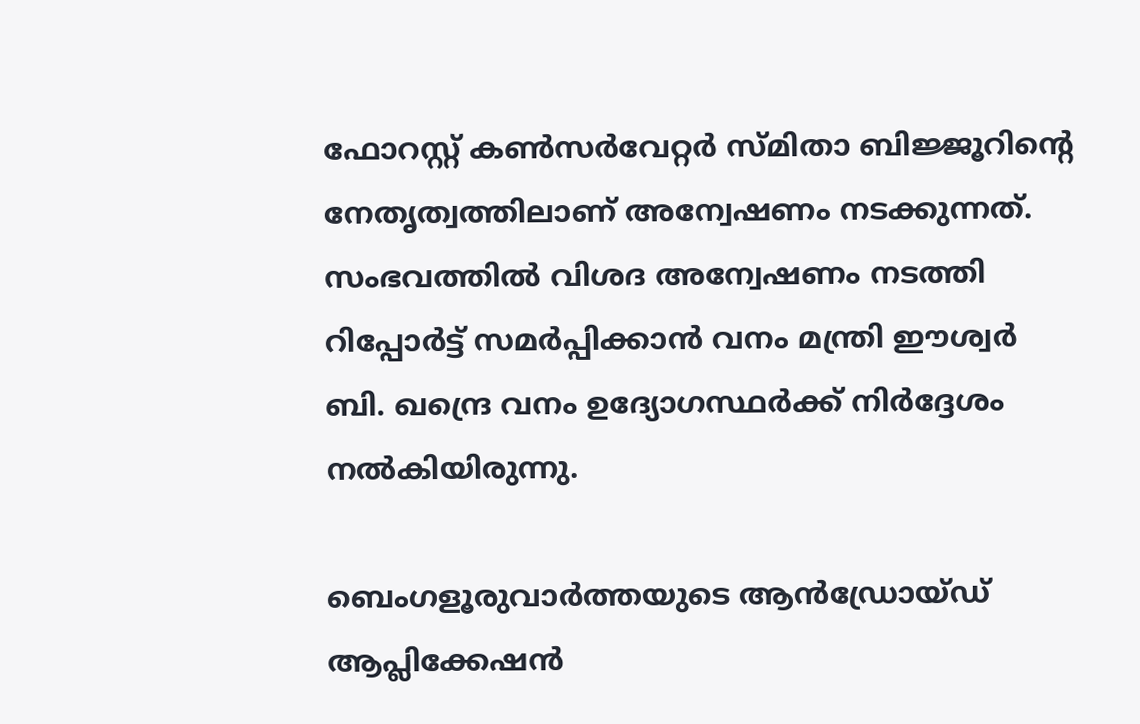ഫോറസ്റ്റ് കൺസർവേറ്റർ സ്മിതാ ബിജ്ജൂറിന്റെ നേതൃത്വത്തിലാണ് അന്വേഷണം നടക്കുന്നത്. സംഭവത്തിൽ വിശദ അന്വേഷണം നടത്തി റിപ്പോർട്ട് സമർപ്പിക്കാൻ വനം മന്ത്രി ഈശ്വർ ബി. ഖന്ദ്രെ വനം ഉദ്യോഗസ്ഥർക്ക് നിർദ്ദേശം നൽകിയിരുന്നു.

ബെംഗളൂരുവാർത്തയുടെ ആൻഡ്രോയ്ഡ് ആപ്ലിക്കേഷൻ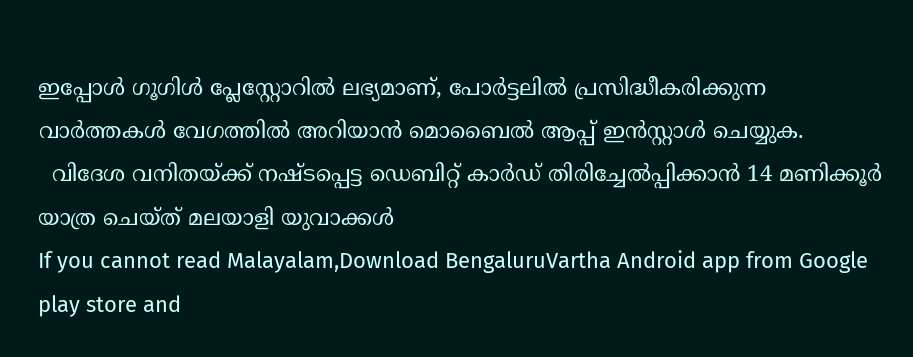ഇപ്പോൾ ഗൂഗിൾ പ്ലേസ്റ്റോറിൽ ലഭ്യമാണ്, പോർട്ടലിൽ പ്രസിദ്ധീകരിക്കുന്ന വാർത്തകൾ വേഗത്തിൽ അറിയാൻ മൊബൈൽ ആപ്പ് ഇൻസ്റ്റാൾ ചെയ്യുക.
  വിദേശ വനിതയ്ക്ക് നഷ്ടപ്പെട്ട ഡെബിറ്റ് കാർഡ് തിരിച്ചേൽപ്പിക്കാൻ 14 മണിക്കൂർ യാത്ര ചെയ്ത് മലയാളി യുവാക്കൾ
If you cannot read Malayalam,Download BengaluruVartha Android app from Google play store and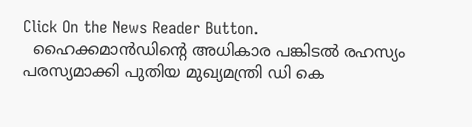Click On the News Reader Button.
  ഹൈക്കമാൻഡിന്റെ അധികാര പങ്കിടൽ രഹസ്യം പരസ്യമാക്കി പുതിയ മുഖ്യമന്ത്രി ഡി കെ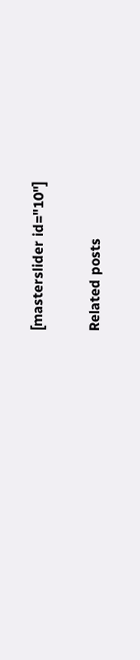[masterslider id="10"]

Related posts